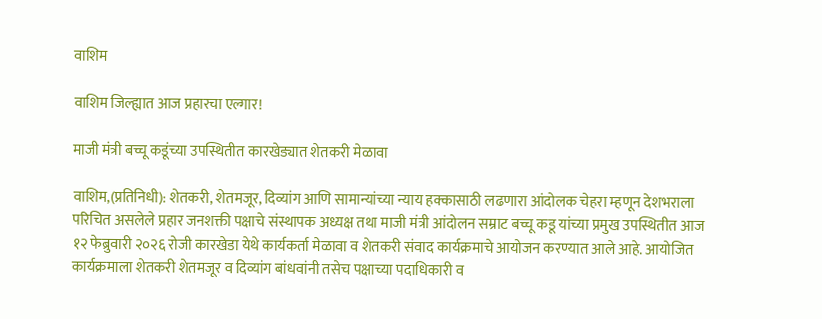वाशिम

वाशिम जिल्ह्यात आज प्रहारचा एल्गार!

माजी मंत्री बच्चू कडूंच्या उपस्थितीत कारखेड्यात शेतकरी मेळावा

वाशिम,(प्रतिनिधी): शेतकरी, शेतमजूर, दिव्यांग आणि सामान्यांच्या न्याय हक्कासाठी लढणारा आंदोलक चेहरा म्हणून देशभराला परिचित असलेले प्रहार जनशक्ती पक्षाचे संस्थापक अध्यक्ष तथा माजी मंत्री आंदोलन सम्राट बच्चू कडू यांच्या प्रमुख उपस्थितीत आज १२ फेब्रुवारी २०२६ रोजी कारखेडा येथे कार्यकर्ता मेळावा व शेतकरी संवाद कार्यक्रमाचे आयोजन करण्यात आले आहे. आयोजित कार्यक्रमाला शेतकरी शेतमजूर व दिव्यांग बांधवांनी तसेच पक्षाच्या पदाधिकारी व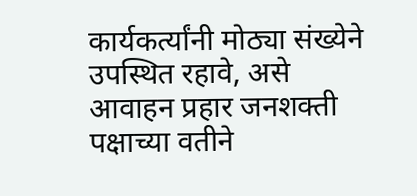कार्यकर्त्यांनी मोठ्या संख्येने उपस्थित रहावे, असे आवाहन प्रहार जनशक्ती पक्षाच्या वतीने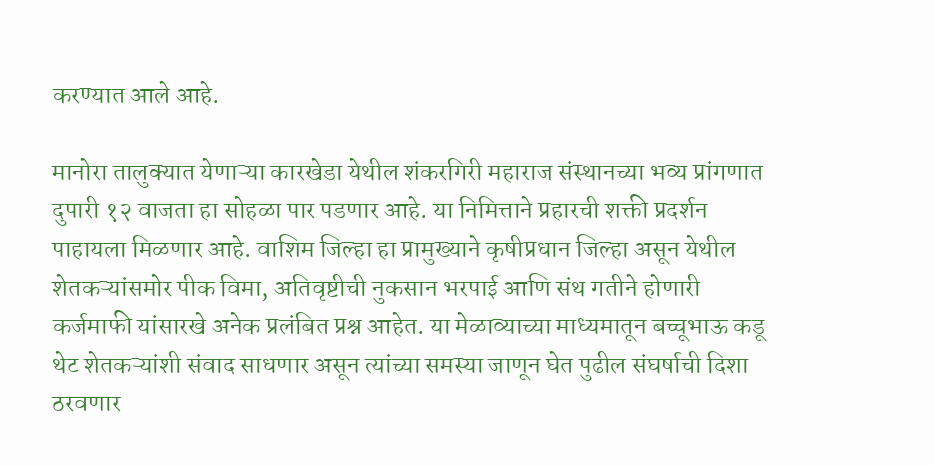करण्यात आले आहे.

मानोरा तालुक्यात येणाऱ्या कारखेडा येथील शंकरगिरी महाराज संस्थानच्या भव्य प्रांगणात दुपारी १२ वाजता हा सोहळा पार पडणार आहे. या निमित्ताने प्रहारची शक्ती प्रदर्शन पाहायला मिळणार आहे. वाशिम जिल्हा हा प्रामुख्याने कृषीप्रधान जिल्हा असून येथील शेतकऱ्यांसमोर पीक विमा, अतिवृष्टीची नुकसान भरपाई आणि संथ गतीने होणारी कर्जमाफी यांसारखे अनेक प्रलंबित प्रश्न आहेत. या मेळाव्याच्या माध्यमातून बच्चूभाऊ कडू थेट शेतकऱ्यांशी संवाद साधणार असून त्यांच्या समस्या जाणून घेत पुढील संघर्षाची दिशा ठरवणार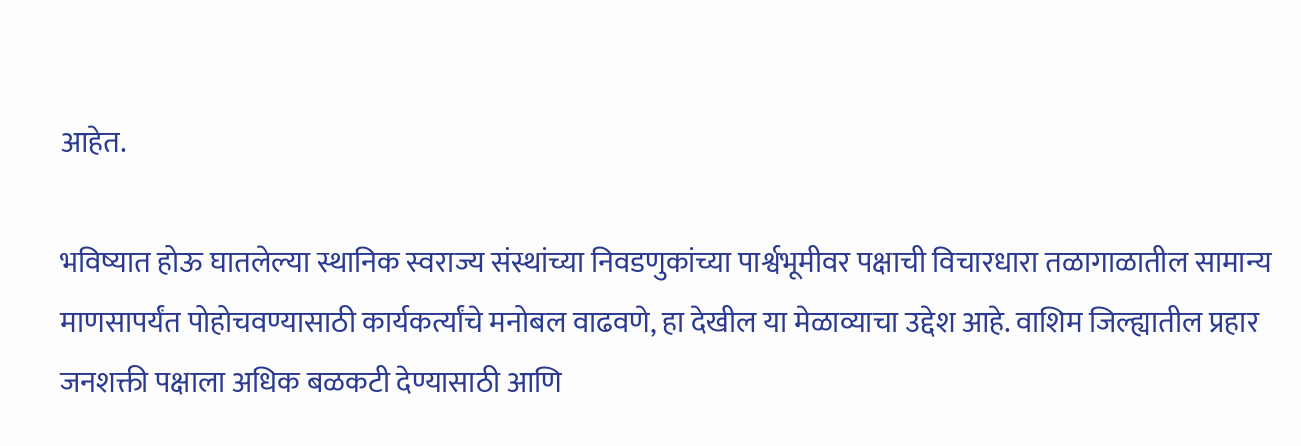आहेत.

भविष्यात होऊ घातलेल्या स्थानिक स्वराज्य संस्थांच्या निवडणुकांच्या पार्श्वभूमीवर पक्षाची विचारधारा तळागाळातील सामान्य माणसापर्यंत पोहोचवण्यासाठी कार्यकर्त्यांचे मनोबल वाढवणे, हा देखील या मेळाव्याचा उद्देश आहे. वाशिम जिल्ह्यातील प्रहार जनशक्ती पक्षाला अधिक बळकटी देण्यासाठी आणि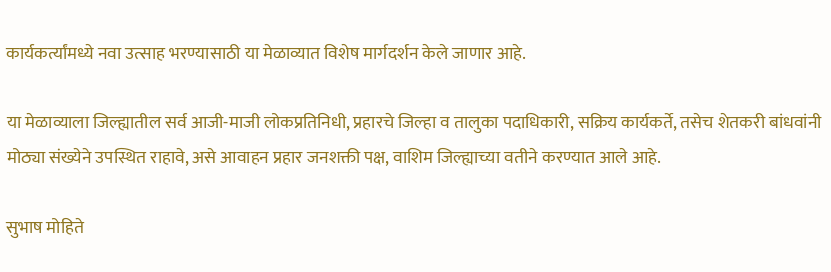कार्यकर्त्यांमध्ये नवा उत्साह भरण्यासाठी या मेळाव्यात विशेष मार्गदर्शन केले जाणार आहे.

या मेळाव्याला जिल्ह्यातील सर्व आजी-माजी लोकप्रतिनिधी, प्रहारचे जिल्हा व तालुका पदाधिकारी, सक्रिय कार्यकर्ते, तसेच शेतकरी बांधवांनी मोठ्या संख्येने उपस्थित राहावे, असे आवाहन प्रहार जनशक्ती पक्ष, वाशिम जिल्ह्याच्या वतीने करण्यात आले आहे.

सुभाष मोहिते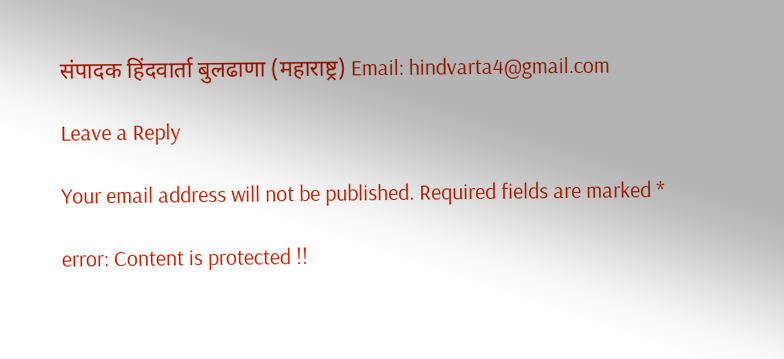संपादक हिंदवार्ता बुलढाणा (महाराष्ट्र) Email: hindvarta4@gmail.com

Leave a Reply

Your email address will not be published. Required fields are marked *

error: Content is protected !!